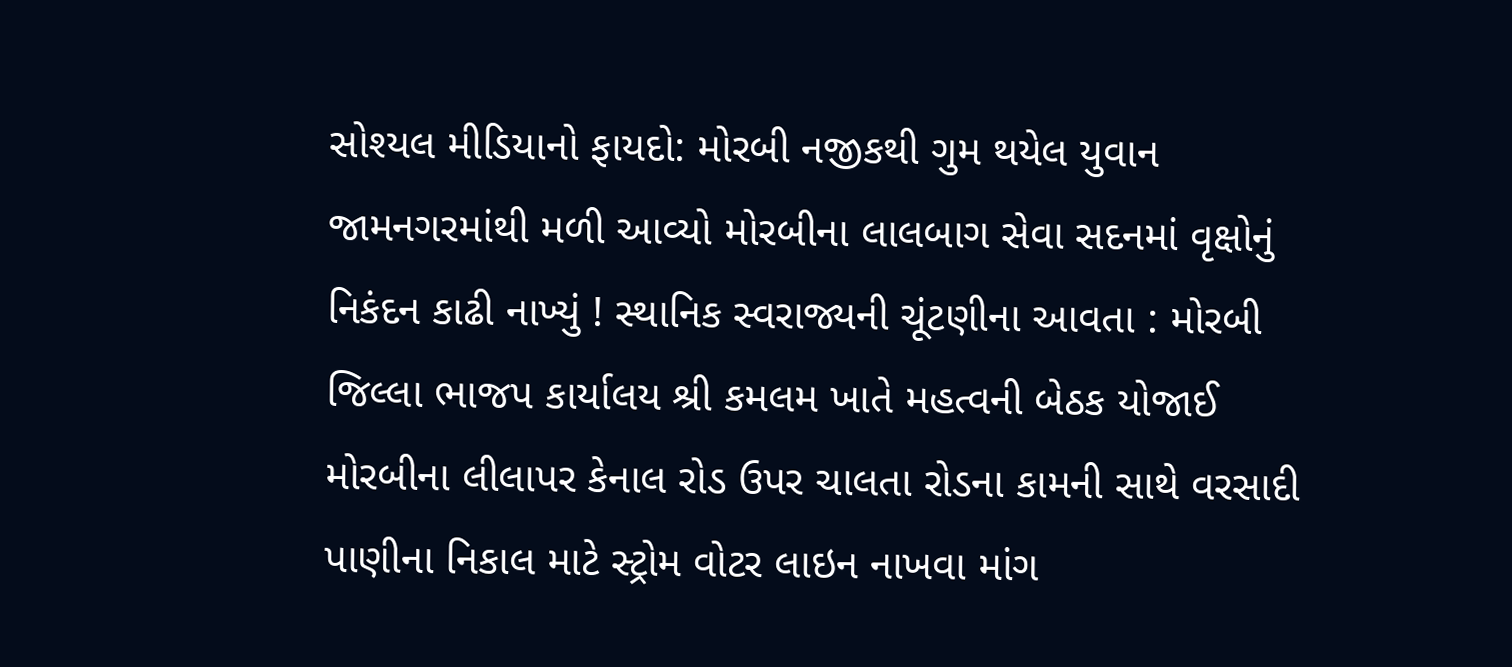સોશ્યલ મીડિયાનો ફાયદો: મોરબી નજીકથી ગુમ થયેલ યુવાન જામનગરમાંથી મળી આવ્યો મોરબીના લાલબાગ સેવા સદનમાં વૃક્ષોનું નિકંદન કાઢી નાખ્યું ! સ્થાનિક સ્વરાજ્યની ચૂંટણીના આવતા : મોરબી જિલ્લા ભાજપ કાર્યાલય શ્રી કમલમ ખાતે મહત્વની બેઠક યોજાઈ મોરબીના લીલાપર કેનાલ રોડ ઉપર ચાલતા રોડના કામની સાથે વરસાદી પાણીના નિકાલ માટે સ્ટ્રોમ વોટર લાઇન નાખવા માંગ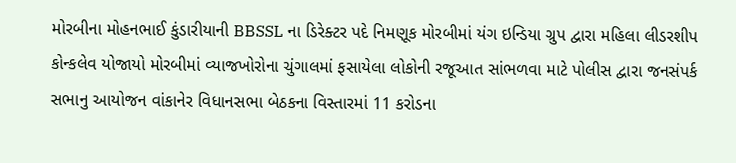મોરબીના મોહનભાઈ કુંડારીયાની BBSSL ના ડિરેક્ટર પદે નિમણૂક મોરબીમાં યંગ ઇન્ડિયા ગ્રુપ દ્વારા મહિલા લીડરશીપ કોન્કલેવ યોજાયો મોરબીમાં વ્યાજખોરોના ચુંગાલમાં ફસાયેલા લોકોની રજૂઆત સાંભળવા માટે પોલીસ દ્વારા જનસંપર્ક સભાનુ આયોજન વાંકાનેર વિધાનસભા બેઠકના વિસ્તારમાં 11 કરોડના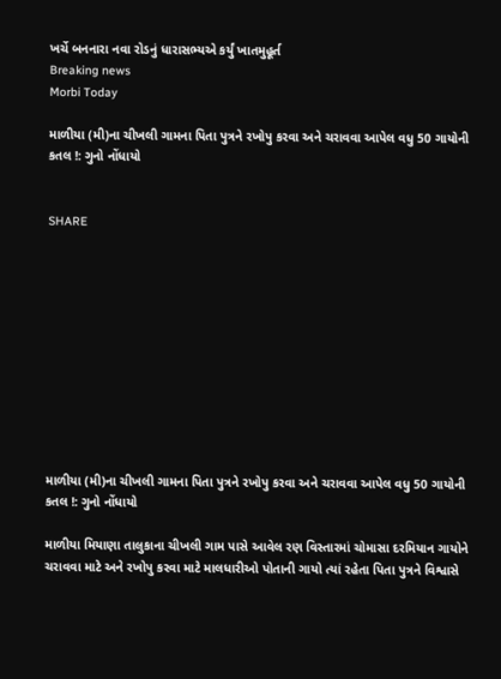ખર્ચે બનનારા નવા રોડનું ધારાસભ્યએ કર્યું ખાતમુહૂર્ત
Breaking news
Morbi Today

માળીયા (મી)ના ચીખલી ગામના પિતા પુત્રને રખોપુ કરવા અને ચરાવવા આપેલ વધુ 50 ગાયોની કતલ !: ગુનો નોંધાયો


SHARE











માળીયા (મી)ના ચીખલી ગામના પિતા પુત્રને રખોપુ કરવા અને ચરાવવા આપેલ વધુ 50 ગાયોની કતલ !: ગુનો નોંધાયો

માળીયા મિયાણા તાલુકાના ચીખલી ગામ પાસે આવેલ રણ વિસ્તારમાં ચોમાસા દરમિયાન ગાયોને ચરાવવા માટે અને રખોપુ કરવા માટે માલધારીઓ પોતાની ગાયો ત્યાં રહેતા પિતા પુત્રને વિશ્વાસે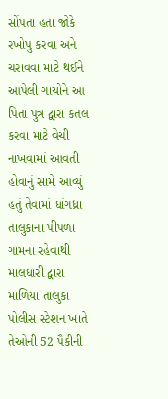સોંપતા હતા જોકે રખોપુ કરવા અને ચરાવવા માટે થઈને આપેલી ગાયોને આ પિતા પુત્ર દ્વારા કતલ કરવા માટે વેચી નાખવામાં આવતી હોવાનું સામે આવ્યું હતું તેવામાં ધાંગધ્રા તાલુકાના પીપળા ગામના રહેવાથી માલધારી દ્વારા માળિયા તાલુકા પોલીસ સ્ટેશન ખાતે તેઓની 52 પૈકીની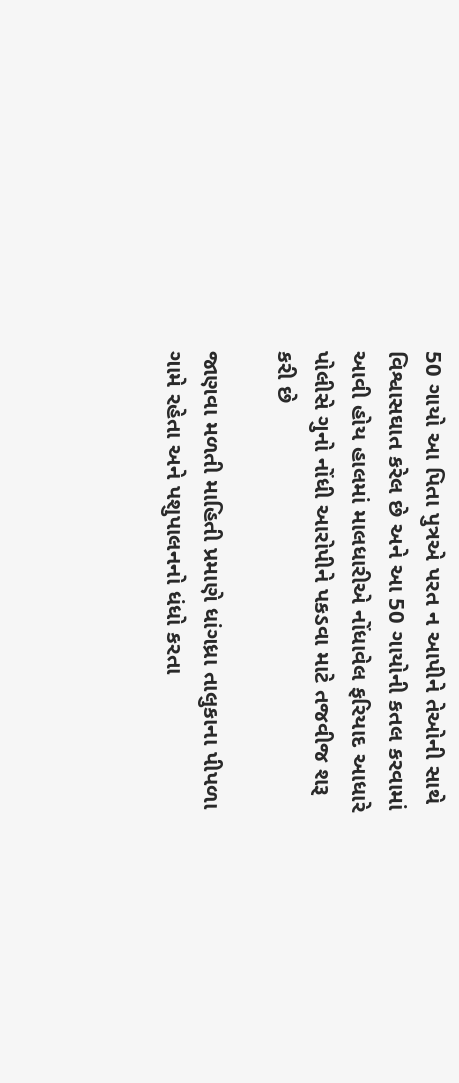50 ગાયો આ પિતા પુત્રએ પરત ન આપીને તેઓની સાથે વિશ્વાસઘાત કરેલ છે અને આ 50 ગાયોની કતલ કરવામાં આવી હોય હાલમાં માલધારીએ નોંધાવેલ ફરિયાદ આધારે પોલીસે ગુનો નોંધી આરોપીને પકડવા માટે તજવીજ શરૂ કરી છે

જાણવા મળતી માહિતી પ્રમાણે ધાંગધ્રા તાલુકાના પીપળા ગામે રહેતા અને પશુપાલનનો ધંધો કરતા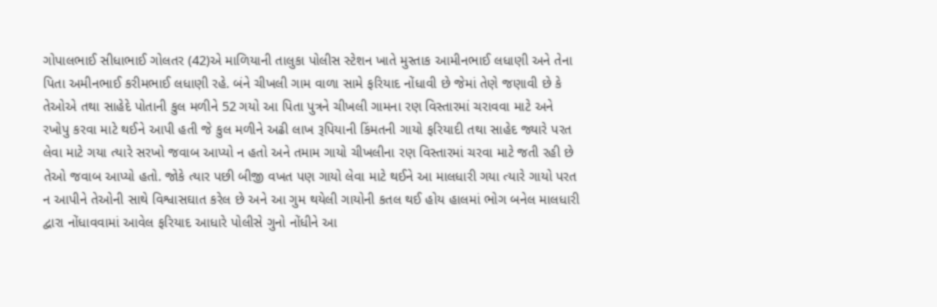ગોપાલભાઈ સીધાભાઈ ગોલતર (42)એ માળિયાની તાલુકા પોલીસ સ્ટેશન ખાતે મુસ્તાક આમીનભાઈ લધાણી અને તેના પિતા અમીનભાઈ કરીમભાઈ લધાણી રહે. બંને ચીખલી ગામ વાળા સામે ફરિયાદ નોંધાવી છે જેમાં તેણે જણાવી છે કે તેઓએ તથા સાહેદે પોતાની કુલ મળીને 52 ગયો આ પિતા પુત્રને ચીખલી ગામના રણ વિસ્તારમાં ચરાવવા માટે અને રખોપુ કરવા માટે થઈને આપી હતી જે કુલ મળીને અઢી લાખ રૂપિયાની કિંમતની ગાયો ફરિયાદી તથા સાહેદ જ્યારે પરત લેવા માટે ગયા ત્યારે સરખો જવાબ આપ્યો ન હતો અને તમામ ગાયો ચીખલીના રણ વિસ્તારમાં ચરવા માટે જતી રહી છે તેઓ જવાબ આપ્યો હતો. જોકે ત્યાર પછી બીજી વખત પણ ગાયો લેવા માટે થઈને આ માલધારી ગયા ત્યારે ગાયો પરત ન આપીને તેઓની સાથે વિશ્વાસઘાત કરેલ છે અને આ ગુમ થયેલી ગાયોની કતલ થઈ હોય હાલમાં ભોગ બનેલ માલધારી દ્વારા નોંધાવવામાં આવેલ ફરિયાદ આધારે પોલીસે ગુનો નોંધીને આ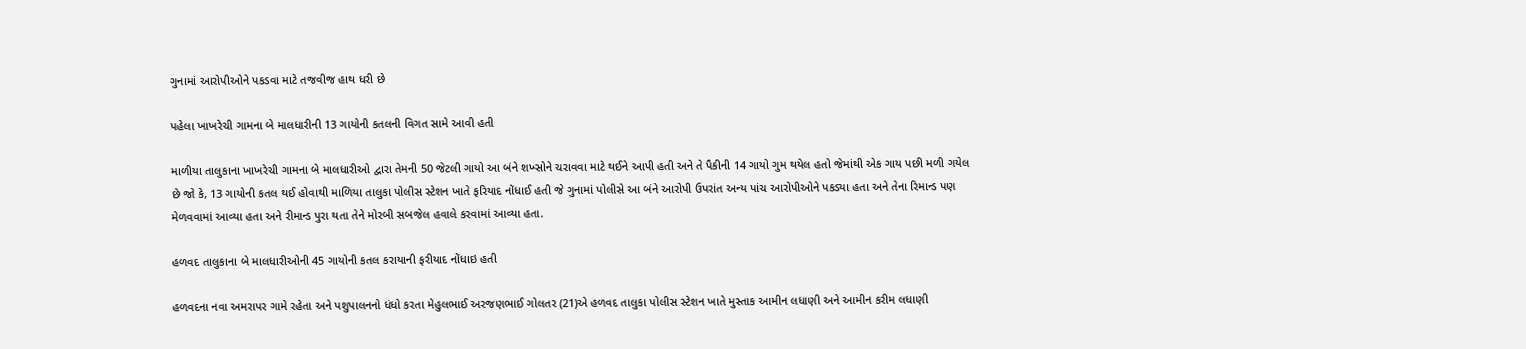ગુનામાં આરોપીઓને પકડવા માટે તજવીજ હાથ ધરી છે

પહેલા ખાખરેચી ગામના બે માલધારીની 13 ગાયોની કતલની વિગત સામે આવી હતી

માળીયા તાલુકાના ખાખરેચી ગામના બે માલધારીઓ દ્વારા તેમની 50 જેટલી ગાયો આ બંને શખ્સોને ચરાવવા માટે થઈને આપી હતી અને તે પૈકીની 14 ગાયો ગુમ થયેલ હતો જેમાંથી એક ગાય પછી મળી ગયેલ છે જો કે, 13 ગાયોની કતલ થઈ હોવાથી માળિયા તાલુકા પોલીસ સ્ટેશન ખાતે ફરિયાદ નોંધાઈ હતી જે ગુનામાં પોલીસે આ બંને આરોપી ઉપરાંત અન્ય પાંચ આરોપીઓને પકડ્યા હતા અને તેના રિમાન્ડ પણ મેળવવામાં આવ્યા હતા અને રીમાન્ડ પુરા થતા તેને મોરબી સબજેલ હવાલે કરવામાં આવ્યા હતા.

હળવદ તાલુકાના બે માલધારીઓની 45 ગાયોની કતલ કરાયાની ફરીયાદ નોંધાઇ હતી

હળવદના નવા અમરાપર ગામે રહેતા અને પશુપાલનનો ધંધો કરતા મેહુલભાઈ અરજણભાઈ ગોલતર (21)એ હળવદ તાલુકા પોલીસ સ્ટેશન ખાતે મુસ્તાક આમીન લધાણી અને આમીન કરીમ લધાણી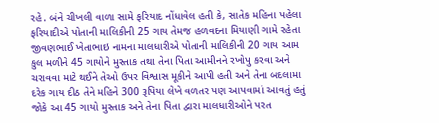રહે. બંને ચીખલી વાળા સામે ફરિયાદ નોંધાવેલ હતી કે, સાતેક મહિના પહેલા ફરિયાદીએ પોતાની માલિકીની 25 ગાય તેમજ હળવદના મિયાણી ગામે રહેતા જીવણભાઈ ખેતાભાઇ નામના માલધારીએ પોતાની માલિકીની 20 ગાય આમ કુલ મળીને 45 ગાયોને મુસ્તાક તથા તેના પિતા આમીનને રખોપુ કરવા અને ચરાવવા માટે થઈને તેઓ ઉપર વિશ્વાસ મૂકીને આપી હતી અને તેના બદલામા દરેક ગાય દીઠ તેને મહિને 300 રૂપિયા લેખે વળતર પણ આપવામાં આવતું હતું જોકે આ 45 ગાયો મુસ્તાક અને તેના પિતા દ્વારા માલધારીઓને પરત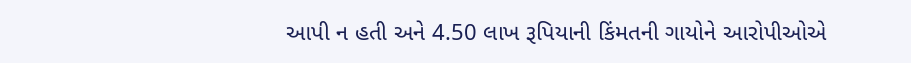આપી ન હતી અને 4.50 લાખ રૂપિયાની કિંમતની ગાયોને આરોપીઓએ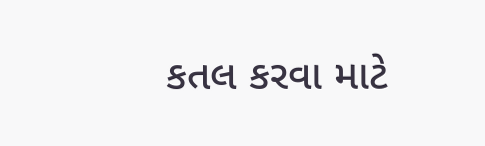કતલ કરવા માટે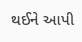થઈને આપી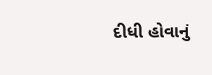દીધી હોવાનું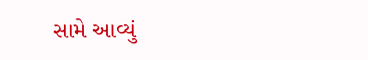સામે આવ્યું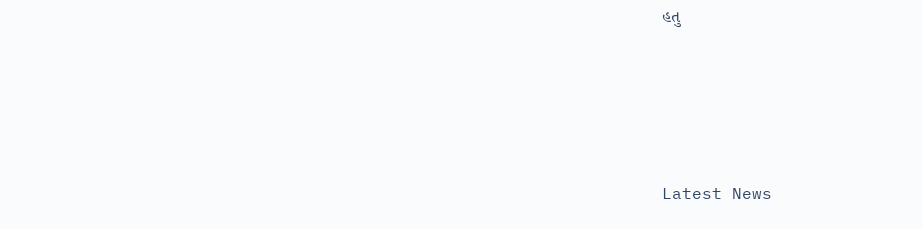હતુ






Latest News